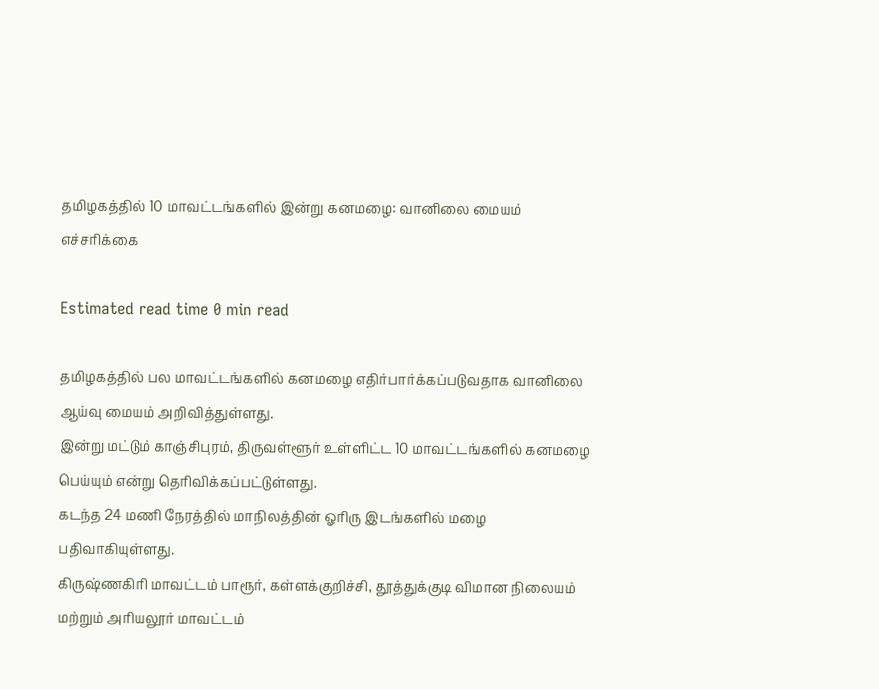தமிழகத்தில் 10 மாவட்டங்களில் இன்று கனமழை: வானிலை மையம் எச்சரிக்கை

Estimated read time 0 min read

தமிழகத்தில் பல மாவட்டங்களில் கனமழை எதிர்பார்க்கப்படுவதாக வானிலை ஆய்வு மையம் அறிவித்துள்ளது.
இன்று மட்டும் காஞ்சிபுரம், திருவள்ளூர் உள்ளிட்ட 10 மாவட்டங்களில் கனமழை பெய்யும் என்று தெரிவிக்கப்பட்டுள்ளது.
கடந்த 24 மணி நேரத்தில் மாநிலத்தின் ஓரிரு இடங்களில் மழை பதிவாகியுள்ளது.
கிருஷ்ணகிரி மாவட்டம் பாரூர், கள்ளக்குறிச்சி, தூத்துக்குடி விமான நிலையம் மற்றும் அரியலூர் மாவட்டம்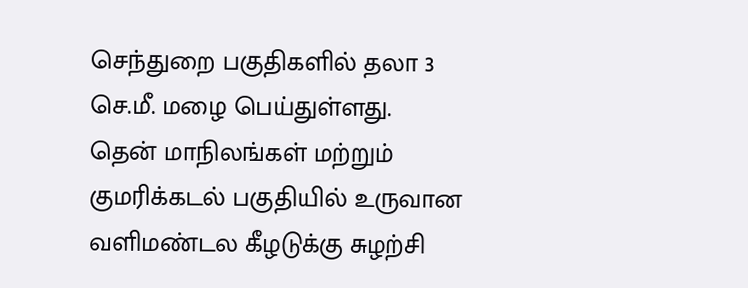செந்துறை பகுதிகளில் தலா 3 செ.மீ. மழை பெய்துள்ளது.
தென் மாநிலங்கள் மற்றும் குமரிக்கடல் பகுதியில் உருவான வளிமண்டல கீழடுக்கு சுழற்சி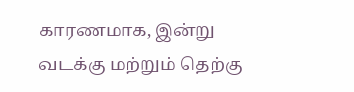காரணமாக, இன்று வடக்கு மற்றும் தெற்கு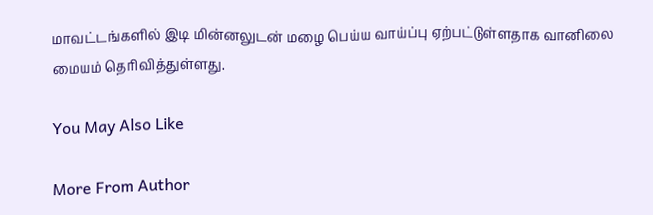மாவட்டங்களில் இடி மின்னலுடன் மழை பெய்ய வாய்ப்பு ஏற்பட்டுள்ளதாக வானிலை மையம் தெரிவித்துள்ளது.

You May Also Like

More From Author